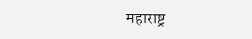महाराष्ट्र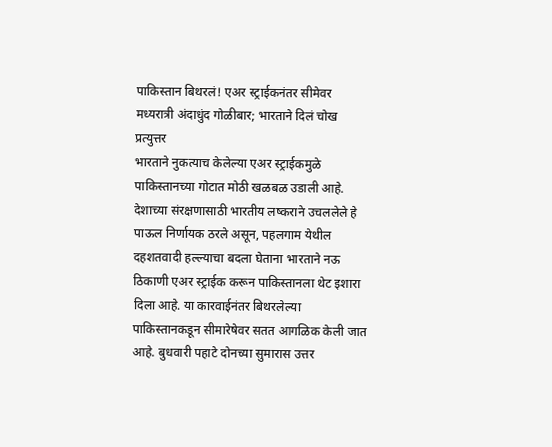पाकिस्तान बिथरलं! एअर स्ट्राईकनंतर सीमेवर मध्यरात्री अंदाधुंद गोळीबार; भारताने दिलं चोख प्रत्युत्तर
भारताने नुकत्याच केलेल्या एअर स्ट्राईकमुळे पाकिस्तानच्या गोटात मोठी खळबळ उडाली आहे. देशाच्या संरक्षणासाठी भारतीय लष्कराने उचललेले हे पाऊल निर्णायक ठरले असून, पहलगाम येथील दहशतवादी हल्ल्याचा बदला घेताना भारताने नऊ ठिकाणी एअर स्ट्राईक करून पाकिस्तानला थेट इशारा दिला आहे. या कारवाईनंतर बिथरलेल्या पाकिस्तानकडून सीमारेषेवर सतत आगळिक केली जात आहे. बुधवारी पहाटे दोनच्या सुमारास उत्तर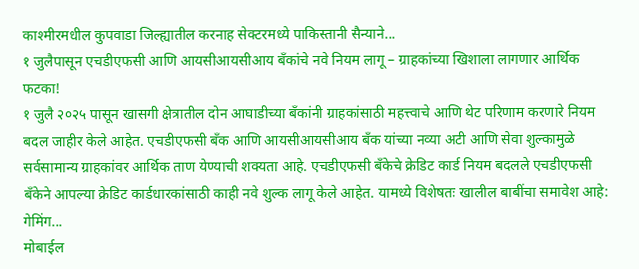काश्मीरमधील कुपवाडा जिल्ह्यातील करनाह सेक्टरमध्ये पाकिस्तानी सैन्याने...
१ जुलैपासून एचडीएफसी आणि आयसीआयसीआय बँकांचे नवे नियम लागू – ग्राहकांच्या खिशाला लागणार आर्थिक फटका!
१ जुलै २०२५ पासून खासगी क्षेत्रातील दोन आघाडीच्या बँकांनी ग्राहकांसाठी महत्त्वाचे आणि थेट परिणाम करणारे नियम बदल जाहीर केले आहेत. एचडीएफसी बँक आणि आयसीआयसीआय बँक यांच्या नव्या अटी आणि सेवा शुल्कामुळे सर्वसामान्य ग्राहकांवर आर्थिक ताण येण्याची शक्यता आहे. एचडीएफसी बँकेचे क्रेडिट कार्ड नियम बदलले एचडीएफसी बँकेने आपल्या क्रेडिट कार्डधारकांसाठी काही नवे शुल्क लागू केले आहेत. यामध्ये विशेषतः खालील बाबींचा समावेश आहे: गेमिंग...
मोबाईल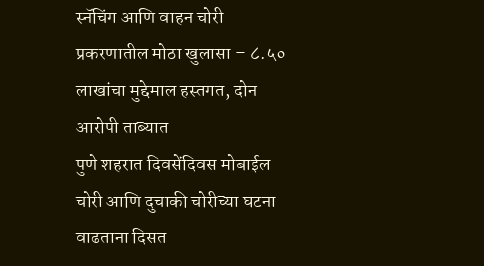स्नॅचिंग आणि वाहन चोरी प्रकरणातील मोठा खुलासा – ८.५० लाखांचा मुद्देमाल हस्तगत, दोन आरोपी ताब्यात
पुणे शहरात दिवसेंदिवस मोबाईल चोरी आणि दुचाकी चोरीच्या घटना वाढताना दिसत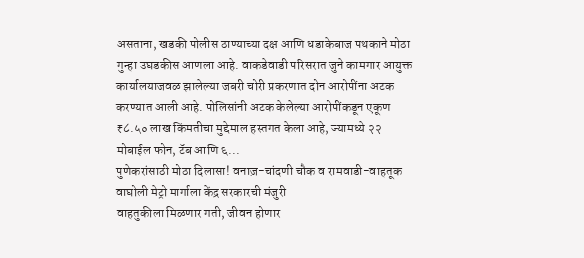असताना, खडकी पोलीस ठाण्याच्या दक्ष आणि धडाकेबाज पथकाने मोठा गुन्हा उघडकीस आणला आहे. वाकडेवाडी परिसरात जुने कामगार आयुक्त कार्यालयाजवळ झालेल्या जबरी चोरी प्रकरणात दोन आरोपींना अटक करण्यात आली आहे. पोलिसांनी अटक केलेल्या आरोपींकडून एकूण ₹८.५० लाख किंमतीचा मुद्देमाल हस्तगत केला आहे, ज्यामध्ये २२ मोबाईल फोन, टॅब आणि ६...
पुणेकरांसाठी मोठा दिलासा! वनाज़-चांदणी चौक व रामवाडी-वाहतूक वाघोली मेट्रो मार्गाला केंद्र सरकारची मंजुरी
वाहतुकीला मिळणार गती, जीवन होणार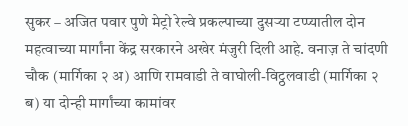सुकर – अजित पवार पुणे मेट्रो रेल्वे प्रकल्पाच्या दुसऱ्या टप्प्यातील दोन महत्वाच्या मार्गांना केंद्र सरकारने अखेर मंजुरी दिली आहे. वनाज़ ते चांदणी चौक (मार्गिका २ अ) आणि रामवाडी ते वाघोली-विट्ठलवाडी (मार्गिका २ ब) या दोन्ही मार्गांच्या कामांवर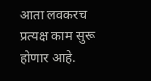आता लवकरच प्रत्यक्ष काम सुरू होणार आहे.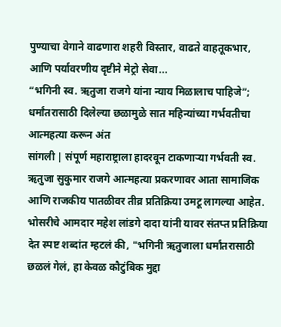पुण्याचा वेगाने वाढणारा शहरी विस्तार, वाढते वाहतूकभार, आणि पर्यावरणीय दृष्टीने मेट्रो सेवा...
“भगिनी स्व. ऋतुजा राजगे यांना न्याय मिळालाच पाहिजे”; धर्मांतरासाठी दिलेल्या छळामुळे सात महिन्यांच्या गर्भवतीचा आत्महत्या करून अंत
सांगली | संपूर्ण महाराष्ट्राला हादरवून टाकणाऱ्या गर्भवती स्व. ऋतुजा सुकुमार राजगे आत्महत्या प्रकरणावर आता सामाजिक आणि राजकीय पातळीवर तीव्र प्रतिक्रिया उमटू लागल्या आहेत. भोसरीचे आमदार महेश लांडगे दादा यांनी यावर संतप्त प्रतिक्रिया देत स्पष्ट शब्दांत म्हटलं की, "भगिनी ऋतुजाला धर्मांतरासाठी छळलं गेलं, हा केवळ कौटुंबिक मुद्दा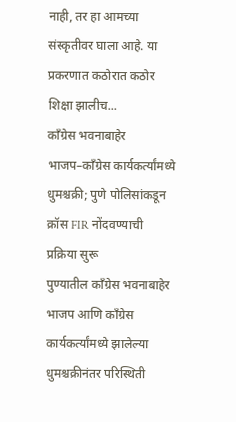नाही, तर हा आमच्या संस्कृतीवर घाला आहे. या प्रकरणात कठोरात कठोर शिक्षा झालीच...
काँग्रेस भवनाबाहेर भाजप–काँग्रेस कार्यकर्त्यांमध्ये धुमश्चक्री; पुणे पोलिसांकडून क्रॉस FIR नोंदवण्याची प्रक्रिया सुरू
पुण्यातील काँग्रेस भवनाबाहेर भाजप आणि काँग्रेस कार्यकर्त्यांमध्ये झालेल्या धुमश्चक्रीनंतर परिस्थिती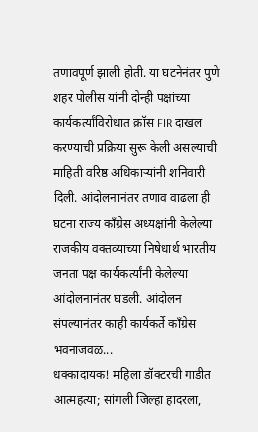तणावपूर्ण झाली होती. या घटनेनंतर पुणे शहर पोलीस यांनी दोन्ही पक्षांच्या कार्यकर्त्यांविरोधात क्रॉस FIR दाखल करण्याची प्रक्रिया सुरू केली असल्याची माहिती वरिष्ठ अधिकाऱ्यांनी शनिवारी दिली. आंदोलनानंतर तणाव वाढला ही घटना राज्य काँग्रेस अध्यक्षांनी केलेल्या राजकीय वक्तव्याच्या निषेधार्थ भारतीय जनता पक्ष कार्यकर्त्यांनी केलेल्या आंदोलनानंतर घडली. आंदोलन संपल्यानंतर काही कार्यकर्ते काँग्रेस भवनाजवळ...
धक्कादायक! महिला डॉक्टरची गाडीत आत्महत्या; सांगली जिल्हा हादरला,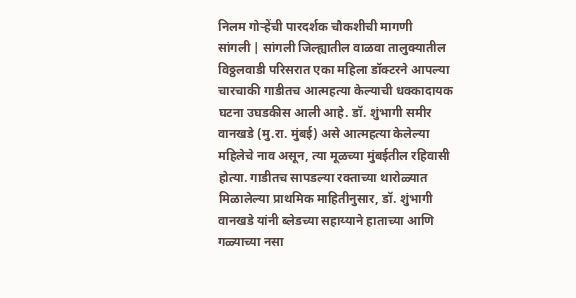निलम गोऱ्हेंची पारदर्शक चौकशीची मागणी
सांगली | सांगली जिल्ह्यातील वाळवा तालुक्यातील विठ्ठलवाडी परिसरात एका महिला डॉक्टरने आपल्या चारचाकी गाडीतच आत्महत्या केल्याची धक्कादायक घटना उघडकीस आली आहे. डॉ. शुंभागी समीर वानखडे (मु.रा. मुंबई) असे आत्महत्या केलेल्या महिलेचे नाव असून, त्या मूळच्या मुंबईतील रहिवासी होत्या. गाडीतच सापडल्या रक्ताच्या थारोळ्यात मिळालेल्या प्राथमिक माहितीनुसार, डॉ. शुंभागी वानखडे यांनी ब्लेडच्या सहाय्याने हाताच्या आणि गळ्याच्या नसा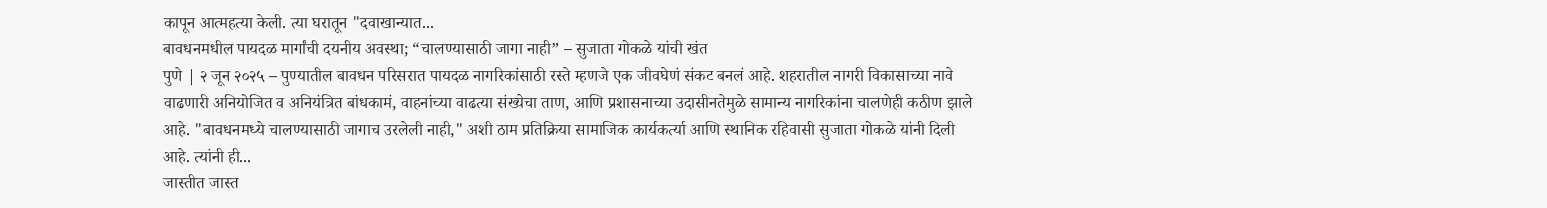कापून आत्महत्या केली. त्या घरातून "दवाखान्यात...
बावधनमधील पायदळ मार्गांची दयनीय अवस्था; “चालण्यासाठी जागा नाही” – सुजाता गोकळे यांची खंत
पुणे | २ जून २०२५ – पुण्यातील बावधन परिसरात पायदळ नागरिकांसाठी रस्ते म्हणजे एक जीवघेणं संकट बनलं आहे. शहरातील नागरी विकासाच्या नावे वाढणारी अनियोजित व अनियंत्रित बांधकामं, वाहनांच्या वाढत्या संख्येचा ताण, आणि प्रशासनाच्या उदासीनतेमुळे सामान्य नागरिकांना चालणेही कठीण झाले आहे. "बावधनमध्ये चालण्यासाठी जागाच उरलेली नाही," अशी ठाम प्रतिक्रिया सामाजिक कार्यकर्त्या आणि स्थानिक रहिवासी सुजाता गोकळे यांनी दिली आहे. त्यांनी ही...
जास्तीत जास्त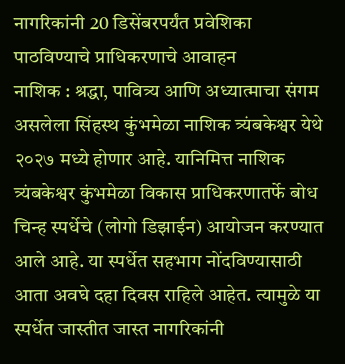नागरिकांनी 20 डिसेंबरपर्यंत प्रवेशिका पाठविण्याचे प्राधिकरणाचे आवाहन
नाशिक : श्रद्धा, पावित्र्य आणि अध्यात्माचा संगम असलेला सिंहस्थ कुंभमेळा नाशिक त्र्यंबकेश्वर येथे २०२७ मध्ये होणार आहे. यानिमित्त नाशिक त्र्यंबकेश्वर कुंभमेळा विकास प्राधिकरणातर्फे बोध चिन्ह स्पर्धेचे (लोगो डिझाईन) आयोजन करण्यात आले आहे. या स्पर्धेत सहभाग नोंदविण्यासाठी आता अवघे दहा दिवस राहिले आहेत. त्यामुळे या स्पर्धेत जास्तीत जास्त नागरिकांनी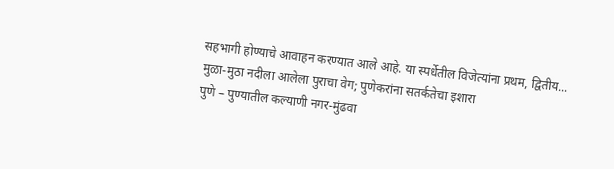सहभागी होण्याचे आवाहन करण्यात आले आहे. या स्पर्धेतील विजेत्यांना प्रथम, द्वितीय...
मुळा-मुठा नदीला आलेला पुराचा वेग; पुणेकरांना सतर्कतेचा इशारा
पुणे – पुण्यातील कल्याणी नगर-मुंढवा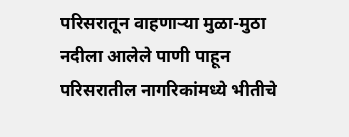परिसरातून वाहणाऱ्या मुळा-मुठा नदीला आलेले पाणी पाहून परिसरातील नागरिकांमध्ये भीतीचे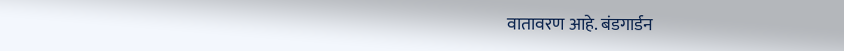वातावरण आहे. बंडगार्डन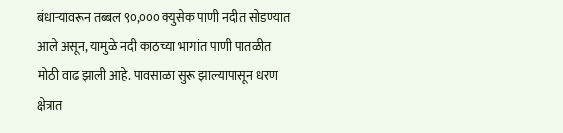बंधाऱ्यावरून तब्बल ९०,००० क्युसेक पाणी नदीत सोडण्यात आले असून, यामुळे नदी काठच्या भागांत पाणी पातळीत मोठी वाढ झाली आहे. पावसाळा सुरू झाल्यापासून धरण क्षेत्रात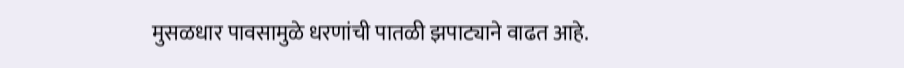मुसळधार पावसामुळे धरणांची पातळी झपाट्याने वाढत आहे.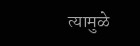त्यामुळे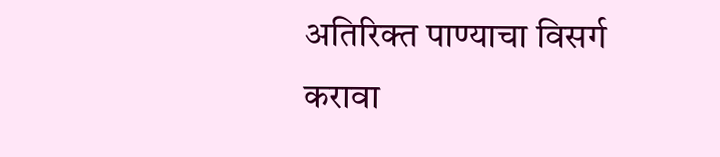अतिरिक्त पाण्याचा विसर्ग करावा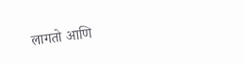लागतो आणि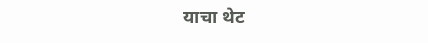याचा थेट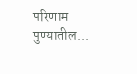परिणाम पुण्यातील...